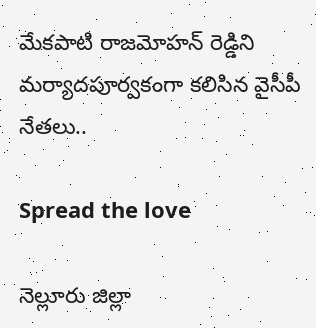మేకపాటి రాజమోహన్ రెడ్డిని మర్యాదపూర్వకంగా కలిసిన వైసీపీ నేతలు..

Spread the love

నెల్లూరు జిల్లా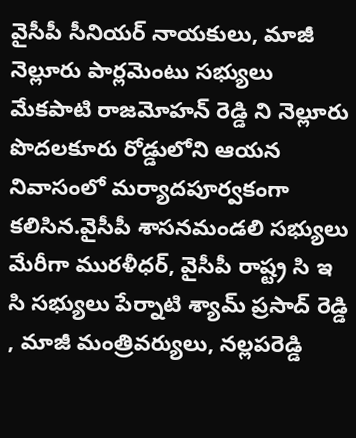వైసీపీ సీనియర్ నాయకులు, మాజీ నెల్లూరు పార్లమెంటు సభ్యులు మేకపాటి రాజమోహన్ రెడ్డి ని నెల్లూరు పొదలకూరు రోడ్డులోని ఆయన నివాసంలో మర్యాదపూర్వకంగా కలిసిన.వైసీపీ శాసనమండలి సభ్యులు మేరీగా మురళీధర్, వైసీపీ రాష్ట్ర సి ఇ సి సభ్యులు పేర్నాటి శ్యామ్ ప్రసాద్ రెడ్డి , మాజీ మంత్రివర్యులు, నల్లపరెడ్డి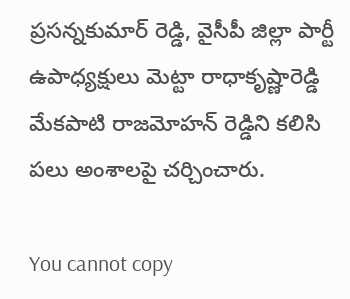ప్రసన్నకుమార్ రెడ్డి, వైసీపీ జిల్లా పార్టీ ఉపాధ్యక్షులు మెట్టా రాధాకృష్ణారెడ్డి మేకపాటి రాజమోహన్ రెడ్డిని కలిసి పలు అంశాలపై చర్చించారు.

You cannot copy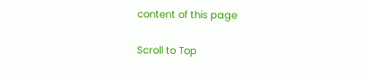content of this page

Scroll to Top